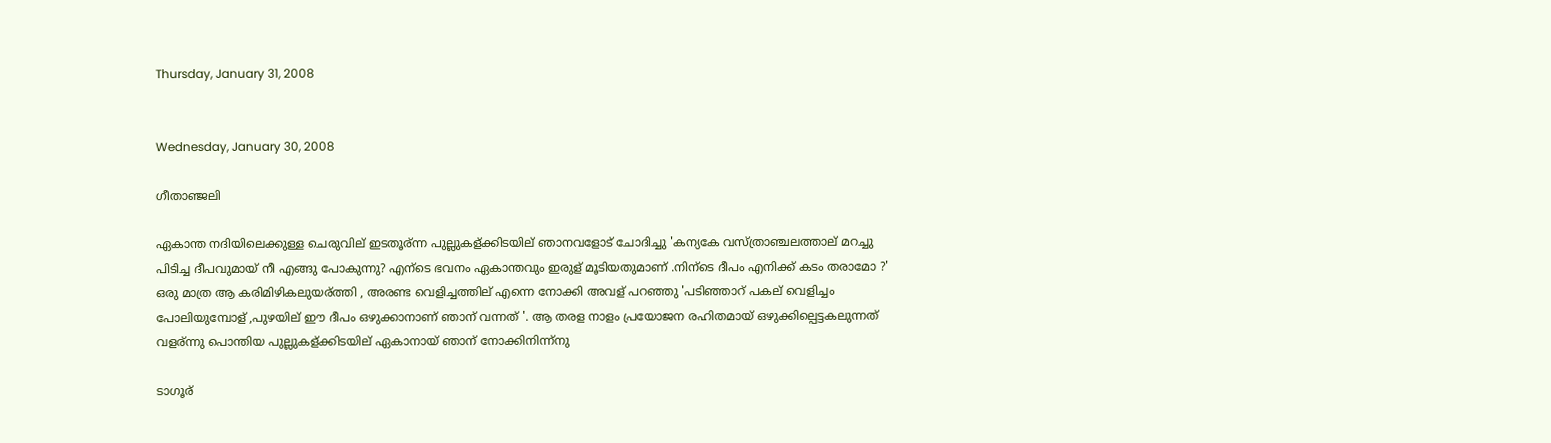Thursday, January 31, 2008


Wednesday, January 30, 2008

ഗീതാഞ്ജലി

ഏകാന്ത നദിയിലെക്കുള്ള ചെരുവില് ഇടതൂര്ന്ന പുല്ലുകള്ക്കിടയില് ഞാനവളോട് ചോദിച്ചു 'കന്യകേ വസ്ത്രാഞ്ചലത്താല് മറച്ചു പിടിച്ച ദീപവുമായ് നീ എങ്ങു പോകുന്നു? എന്ടെ ഭവനം ഏകാന്തവും ഇരുള് മൂടിയതുമാണ് .നിന്ടെ ദീപം എനിക്ക് കടം തരാമോ ?' ഒരു മാത്ര ആ കരിമിഴികലുയര്ത്തി , അരണ്ട വെളിച്ചത്തില് എന്നെ നോക്കി അവള് പറഞ്ഞു 'പടിഞ്ഞാറ് പകല് വെളിച്ചം പോലിയുമ്പോള് ,പുഴയില് ഈ ദീപം ഒഴുക്കാനാണ് ഞാന് വന്നത് '. ആ തരള നാളം പ്രയോജന രഹിതമായ് ഒഴുക്കില്പെട്ടകലുന്നത് വളര്ന്നു പൊന്തിയ പുല്ലുകള്ക്കിടയില് ഏകാനായ് ഞാന് നോക്കിനിന്ന്നു

ടാഗൂര്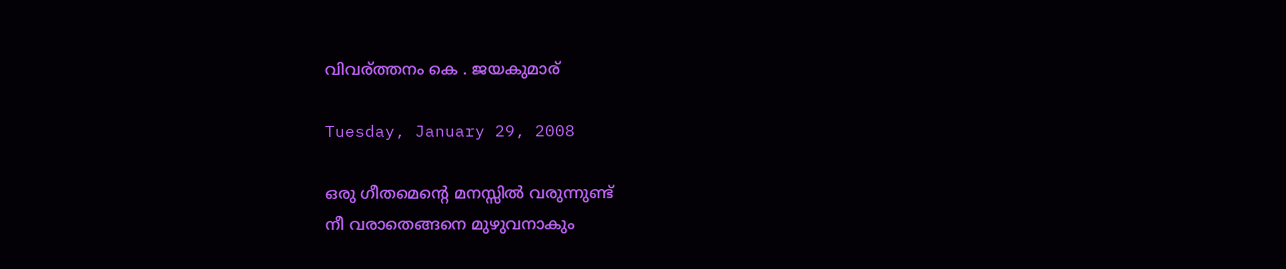വിവര്ത്തനം കെ . ജയകുമാര്

Tuesday, January 29, 2008

ഒരു ഗീതമെന്‍റെ മനസ്സില്‍ വരുന്നുണ്ട്
നീ വരാതെങ്ങനെ മുഴുവനാകും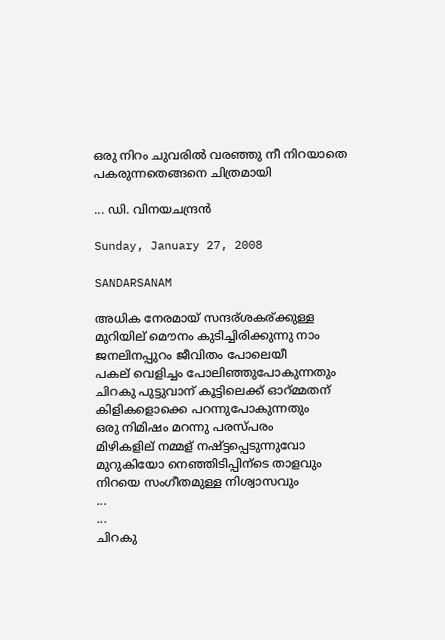ഒരു നിറം ചുവരില്‍ വരഞ്ഞു നീ നിറയാതെ
പകരുന്നതെങ്ങനെ ചിത്രമായി

... ഡി. വിനയചന്ദ്രന്‍

Sunday, January 27, 2008

SANDARSANAM

അധിക നേരമായ് സന്ദര്ശകര്ക്കുള്ള
മുറിയില് മൌനം കുടിച്ചിരിക്കുന്നു നാം
ജനലിനപ്പുറം ജീവിതം പോലെയീ
പകല് വെളിച്ചം പോലിഞ്ഞുപോകുന്നതും
ചിറകു പുട്ടുവാന് കൂട്ടിലെക്ക് ഓറ്മ്മതന്
കിളികളൊക്കെ പറന്നുപോകുന്നതും
ഒരു നിമിഷം മറന്നു പരസ്പരം
മിഴികളില് നമ്മള് നഷ്ട്ടപ്പെടുന്നുവോ
മുറുകിയോ നെഞ്ഞിടിപ്പിന്ടെ താളവും
നിറയെ സംഗീതമുള്ള നിശ്വാസവും
...
...
ചിറകു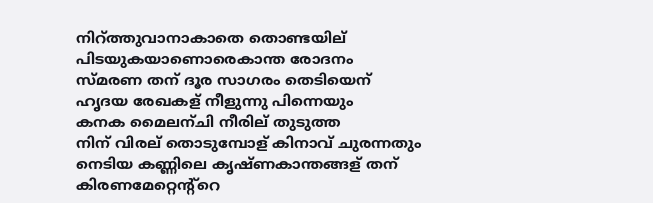നിറ്ത്തുവാനാകാതെ തൊണ്ടയില്
പിടയുകയാണൊരെകാന്ത രോദനം
സ്മരണ തന് ദൂര സാഗരം തെടിയെന്
ഹൃദയ രേഖകള് നീളുന്നു പിന്നെയും
കനക മൈലന്ചി നീരില് തുടുത്ത
നിന് വിരല് തൊടുമ്പോള് കിനാവ് ചുരന്നതും
നെടിയ കണ്ണിലെ കൃഷ്ണകാന്തങ്ങള് തന്
കിരണമേറ്റെന്റ്റെ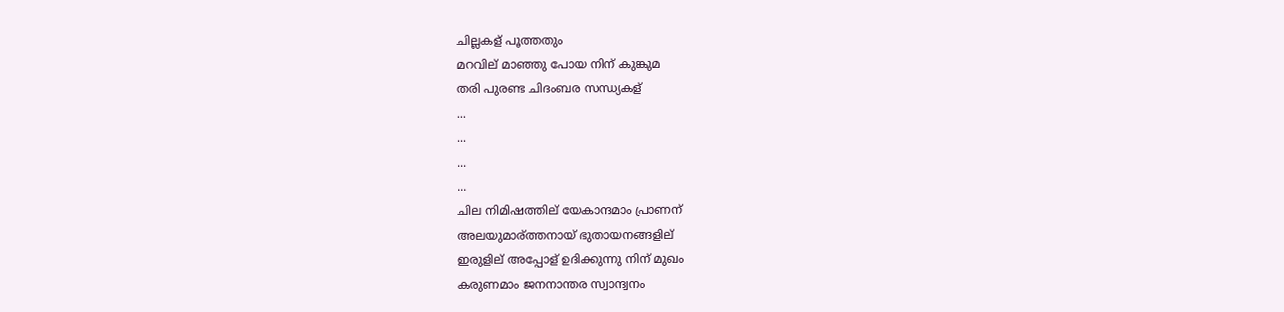ചില്ലകള് പൂത്തതും
മറവില് മാഞ്ഞു പോയ നിന് കുങ്കുമ
തരി പുരണ്ട ചിദംബര സന്ധ്യകള്
...
...
...
...
ചില നിമിഷത്തില് യേകാന്ദമാം പ്രാണന്
അലയുമാര്ത്തനായ് ഭുതായനങ്ങളില്
ഇരുളില് അപ്പോള് ഉദിക്കുന്നു നിന് മുഖം
കരുണമാം ജനനാന്തര സ്വാന്ദ്വനം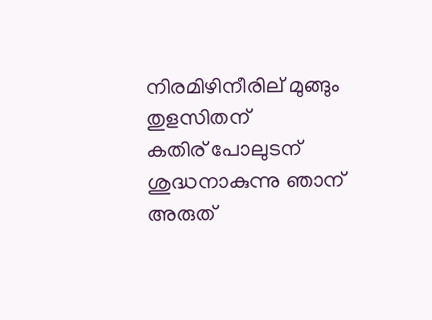നിരമിഴിനീരില് മുങ്ങും തുളസിതന്
കതിര് പോലുടന് ശുദ്ധനാകുന്നു ഞാന്
അരുത്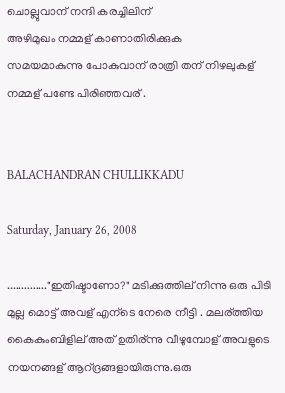ചൊല്ലുവാന് നന്ദി കരച്ചിലിന്
അഴിമുഖം നമ്മള് കാണാതിരിക്കുക
സമയമാകുന്നു പോകുവാന് രാത്രി തന് നിഴലുകള്
നമ്മള് പണ്ടേ പിരിഞ്ഞവര് .


BALACHANDRAN CHULLIKKADU

Saturday, January 26, 2008

.............."ഇതിഷ്ടാണോ?" മടിക്കുത്തില് നിന്നു ഒരു പിടി മുല്ല മൊട്ട് അവള് എന്ടെ നേരെ നീട്ടി . മലര്ത്തിയ കൈകുംബിളില് അത് ഉതിര്ന്നു വീഴുമ്പോള് അവളുടെ നയനങ്ങള് ആറ്ദ്രങ്ങളായിരുന്നു.ഒരു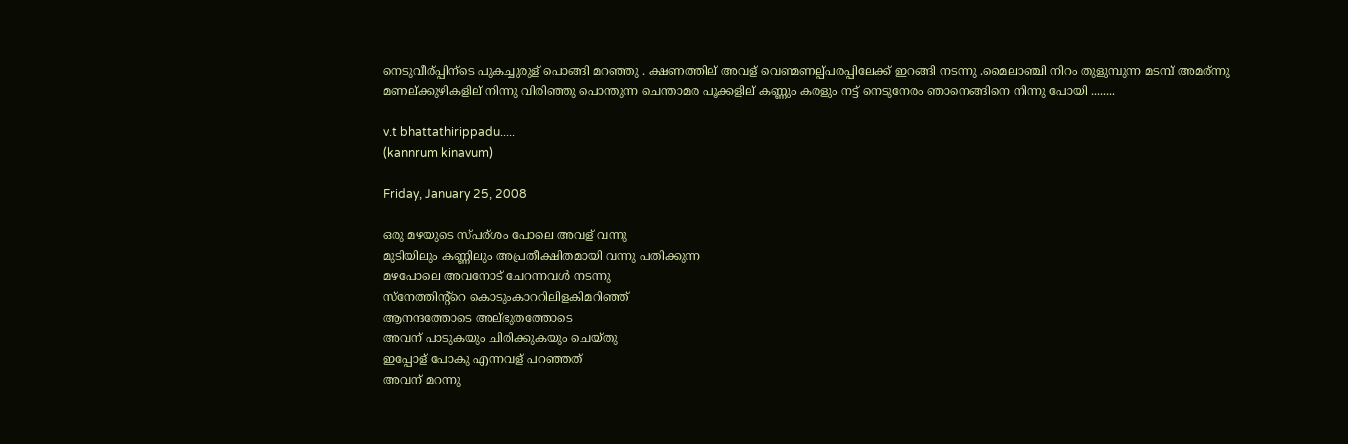നെടുവീര്പ്പിന്ടെ പുകച്ചുരുള് പൊങ്ങി മറഞ്ഞു . ക്ഷണത്തില് അവള് വെണ്മണല്പ്പരപ്പിലേക്ക് ഇറങ്ങി നടന്നു .മൈലാഞ്ചി നിറം തുളുമ്പുന്ന മടമ്പ് അമര്ന്നു മണല്ക്കുഴികളില് നിന്നു വിരിഞ്ഞു പൊന്തുന്ന ചെന്താമര പൂക്കളില് കണ്ണും കരളും നട്ട് നെടുനേരം ഞാനെങ്ങിനെ നിന്നു പോയി ........

v.t bhattathirippadu.....
(kannrum kinavum)

Friday, January 25, 2008

ഒരു മഴയുടെ സ്പര്ശം പോലെ അവള് വന്നു
മുടിയിലും കണ്ണിലും അപ്രതീക്ഷിതമായി വന്നു പതിക്കുന്ന
മഴപോലെ അവനോട് ചേറന്നവള്‍ നടന്നു
സ്നേത്തിന്റ്റെ കൊടുംകാററിലിളകിമറിഞ്ഞ്
ആനന്ദത്തോടെ അല്ഭുതത്തോടെ
അവന് പാടുകയും ചിരിക്കുകയും ചെയ്തു
ഇപ്പോള് പോകു എന്നവള് പറഞ്ഞത്
അവന് മറന്നു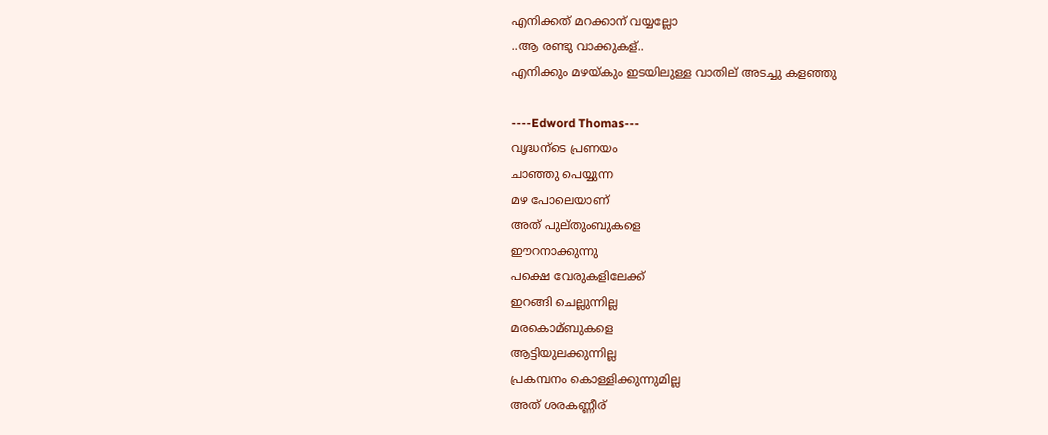എനിക്കത് മറക്കാന് വയ്യല്ലോ
..ആ രണ്ടു വാക്കുകള്..
എനിക്കും മഴയ്കും ഇടയിലുള്ള വാതില് അടച്ചു കളഞ്ഞു

----Edword Thomas---
വൃദ്ധന്ടെ പ്രണയം
ചാഞ്ഞു പെയ്യുന്ന
മഴ പോലെയാണ്
അത് പുല്തുംബുകളെ
ഈറനാക്കുന്നു
പക്ഷെ വേരുകളിലേക്ക്
ഇറങ്ങി ചെല്ലുന്നില്ല
മരകൊമ്ബുകളെ
ആട്ടിയുലക്കുന്നില്ല
പ്രകമ്പനം കൊള്ളിക്കുന്നുമില്ല
അത് ശരകണ്ണീര്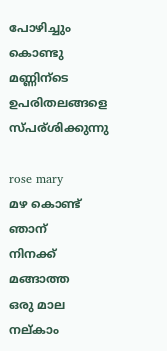പോഴിച്ചും കൊണ്ടു
മണ്ണിന്ടെ ഉപരിതലങ്ങളെ
സ്പര്ശിക്കുന്നു

rose mary
മഴ കൊണ്ട് ഞാന്
നിനക്ക് മങ്ങാത്ത
ഒരു മാല നല്കാം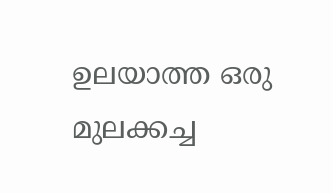ഉലയാത്ത ഒരു
മുലക്കച്ച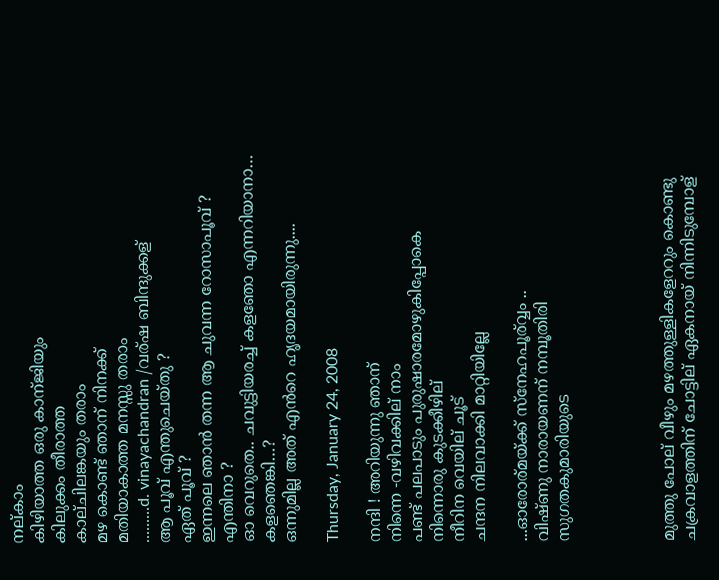നല്കാം
കിഴിയാത്ത ഒരു കാന്ജിയും
കിലുക്കം തീരാത്ത
കാല്ചിലങ്കയും തരാം
മഴ കൊണ്ട് ഞാന് നിനക്ക്
മതിയാകാത്ത മനസ്സു തരാം
.........d. vinayachandran /വര്ഷ ബിന്ദുക്കള്
ആ പൂവ് എന്തുചെയ്തു ?
ഏത് പൂവ് ?
ഇന്നലെ ഞാന്‍ തന്ന ആ ചുവന്ന റോസാപൂവ് ?
എന്തിനാ ?
ഓ വെറുതെ.. ചവുട്ടിയരച്ച് കളഞോ എന്നറിയാനാ…
കളഞെങ്കി…?
ഒന്നുമില്ല അത് എന്‍‌റെ ഹൃദയമായിരുന്നു....

Thursday, January 24, 2008

നന്ദി ! അറിയുന്നു ഞാന്
നിന്നെ -വഴിവക്കില് നാം
പണ്ട് പലപാടും പുരുഷാരമോഴുകിപ്പോകെ
നിന്നൊരു കുടക്കീഴില്
നീറിന വെയില് ചൂട്
ചന്ദന നിലവാക്കി മാറ്റിയില്ലേ

...ഓരോര്മയ്ക്ക് സ്നേഹപൂര്വ്വം ..
വിഷ്ണു നാരായണന് നമ്പൂതിരി
സുഗതകുമാരിയുടെ




മുത്തു പോല് വീഴും മഴത്തുള്ളികളേററും കൊണ്ടു
ചക്രവാളത്തിന് ചോട്ടില് ഏകനായ് നിന്നിടുമ്പോള്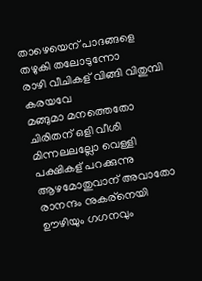താഴെയെന് പാദങ്ങളെ തഴുകി തലോടുന്നോ
രാഴി വീചികള് വിങ്ങി വിതുമ്പി കരയവേ
മങ്ങുമാ മനത്തെതോ ചിരിതന് ഒളി വീശി
മിന്നലലല്ലോ വെള്ളി പക്ഷികള് പറക്കുന്നു
ആഴമോതുവാന് അവാതോ രാനന്ദം നുകര്നെയി
ഊഴിയും ഗഗനവും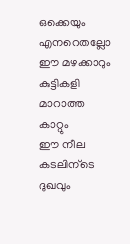ഒക്കെയും എനറെതല്ലോ
ഈ മഴക്കാറും കുട്ടികളി മാറാത്ത കാറ്റും
ഈ നീല കടലിന്ടെ ദുഖവും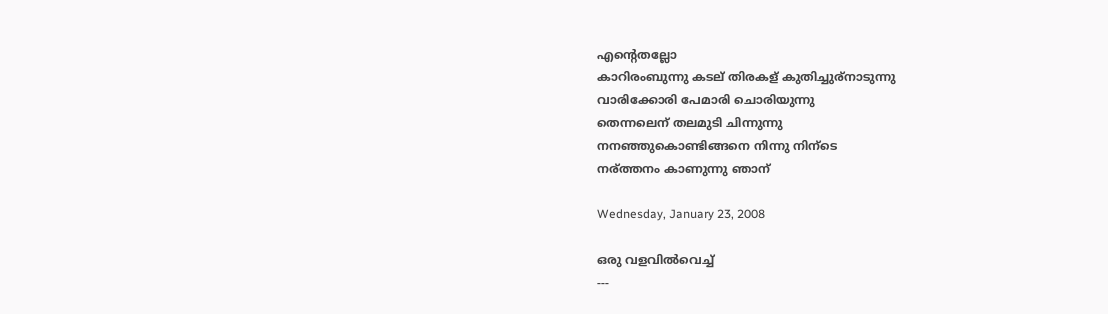എന്റെതല്ലോ
കാറിരംബുന്നു കടല് തിരകള് കുതിച്ചുര്നാടുന്നു
വാരിക്കോരി പേമാരി ചൊരിയുന്നു
തെന്നലെന് തലമുടി ചിന്നുന്നു
നനഞ്ഞുകൊണ്ടിങ്ങനെ നിന്നു നിന്ടെ
നര്ത്തനം കാണുന്നു ഞാന്

Wednesday, January 23, 2008

ഒരു വളവില്‍വെച്ച്‌
---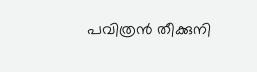പവിത്രന്‍ തീക്കുനി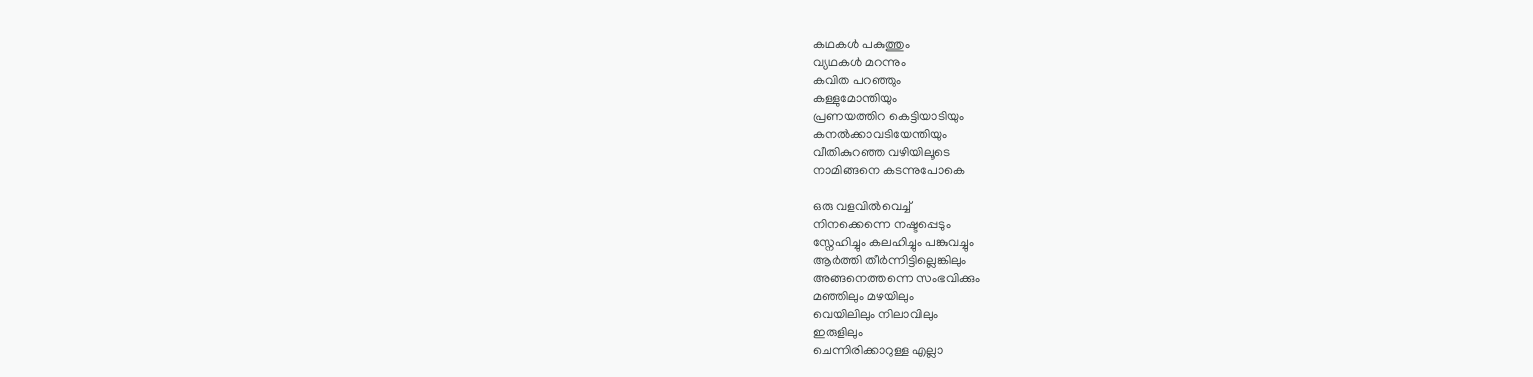കഥകള്‍ പകുത്തും
വ്യഥകള്‍ മറന്നും
കവിത പറഞ്ഞും
കള്ളുമോന്തിയും
പ്രണയത്തിറ കെട്ടിയാടിയും
കനല്‍ക്കാവടിയേന്തിയും
വീതികുറഞ്ഞ വഴിയിലൂടെ
നാമിങ്ങനെ കടന്നുപോകെ

ഒരു വളവില്‍വെച്ച്‌
നിനക്കെന്നെ നഷ്ടപ്പെടും
സ്നേഹിച്ചും കലഹിച്ചും പങ്കുവച്ചും
ആര്‍ത്തി തീര്‍ന്നിട്ടില്ലെങ്കിലും
അങ്ങനെത്തന്നെ സംഭവിക്കും
മഞ്ഞിലും മഴയിലും
വെയിലിലും നിലാവിലും
ഇരുളിലും
ചെന്നിരിക്കാറുള്ള എല്ലാ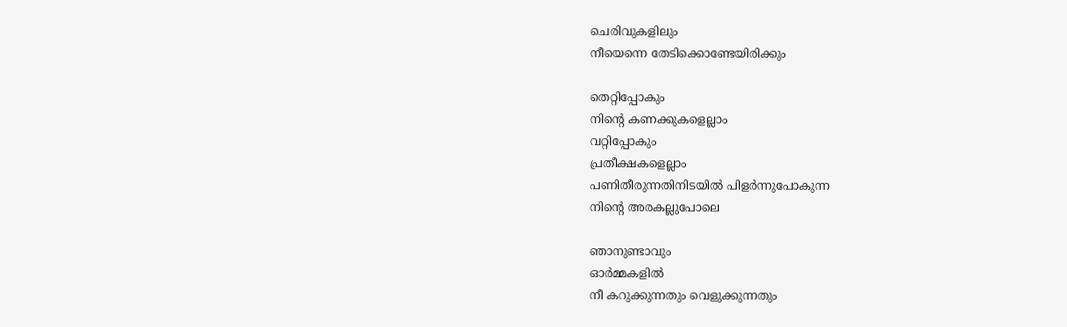ചെരിവുകളിലും
നീയെന്നെ തേടിക്കൊണ്ടേയിരിക്കും

തെറ്റിപ്പോകും
നിന്റെ കണക്കുകളെല്ലാം
വറ്റിപ്പോകും
പ്രതീക്ഷകളെല്ലാം
പണിതീരുന്നതിനിടയില്‍ പിളര്‍ന്നുപോകുന്ന
നിന്റെ അരകല്ലുപോലെ

ഞാനുണ്ടാവും
ഓര്‍മ്മകളില്‍
നീ കറുക്കുന്നതും വെളുക്കുന്നതും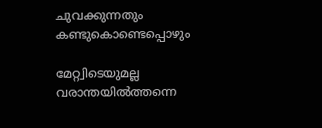ചുവക്കുന്നതും കണ്ടുകൊണ്ടെപ്പൊഴും

മേറ്റ്വിടെയുമല്ല
വരാന്തയില്‍ത്തന്നെ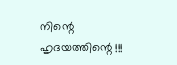നിന്റെ ഹൃദയത്തിന്റെ !!!